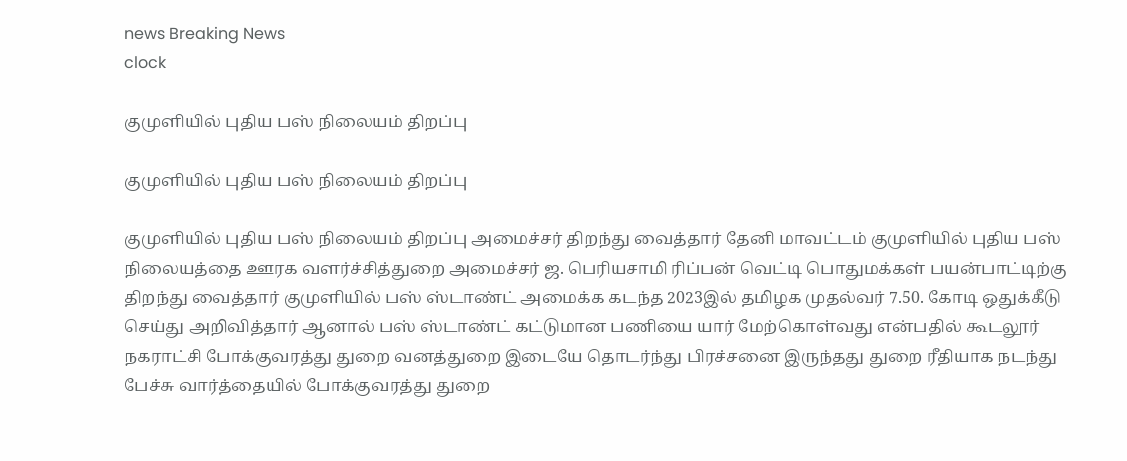news Breaking News
clock

குமுளியில் புதிய பஸ் நிலையம் திறப்பு

குமுளியில் புதிய பஸ் நிலையம் திறப்பு

குமுளியில் புதிய பஸ் நிலையம் திறப்பு அமைச்சர் திறந்து வைத்தார் தேனி மாவட்டம் குமுளியில் புதிய பஸ் நிலையத்தை ஊரக வளர்ச்சித்துறை அமைச்சர் ஜ. பெரியசாமி ரிப்பன் வெட்டி பொதுமக்கள் பயன்பாட்டிற்கு திறந்து வைத்தார் குமுளியில் பஸ் ஸ்டாண்ட் அமைக்க கடந்த 2023இல் தமிழக முதல்வர் 7.50. கோடி ஒதுக்கீடு செய்து அறிவித்தார் ஆனால் பஸ் ஸ்டாண்ட் கட்டுமான பணியை யார் மேற்கொள்வது என்பதில் கூடலூர் நகராட்சி போக்குவரத்து துறை வனத்துறை இடையே தொடர்ந்து பிரச்சனை இருந்தது துறை ரீதியாக நடந்து பேச்சு வார்த்தையில் போக்குவரத்து துறை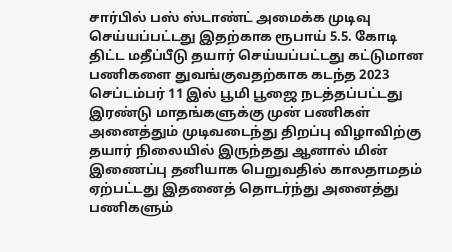சார்பில் பஸ் ஸ்டாண்ட் அமைக்க முடிவு செய்யப்பட்டது இதற்காக ரூபாய் 5.5. கோடி திட்ட மதீப்பீடு தயார் செய்யப்பட்டது கட்டுமான பணிகளை துவங்குவதற்காக கடந்த 2023 செப்டம்பர் 11 இல் பூமி பூஜை நடத்தப்பட்டது இரண்டு மாதங்களுக்கு முன் பணிகள் அனைத்தும் முடிவடைந்து திறப்பு விழாவிற்கு தயார் நிலையில் இருந்தது ஆனால் மின் இணைப்பு தனியாக பெறுவதில் காலதாமதம் ஏற்பட்டது இதனைத் தொடர்ந்து அனைத்து பணிகளும்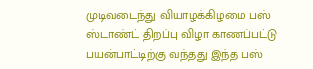முடிவடைந்து வியாழக்கிழமை பஸ் ஸ்டாண்ட் திறப்பு விழா காணப்பட்டு பயன்பாட்டிற்கு வந்தது இந்த பஸ்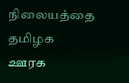நிலையத்தை தமிழக ஊரக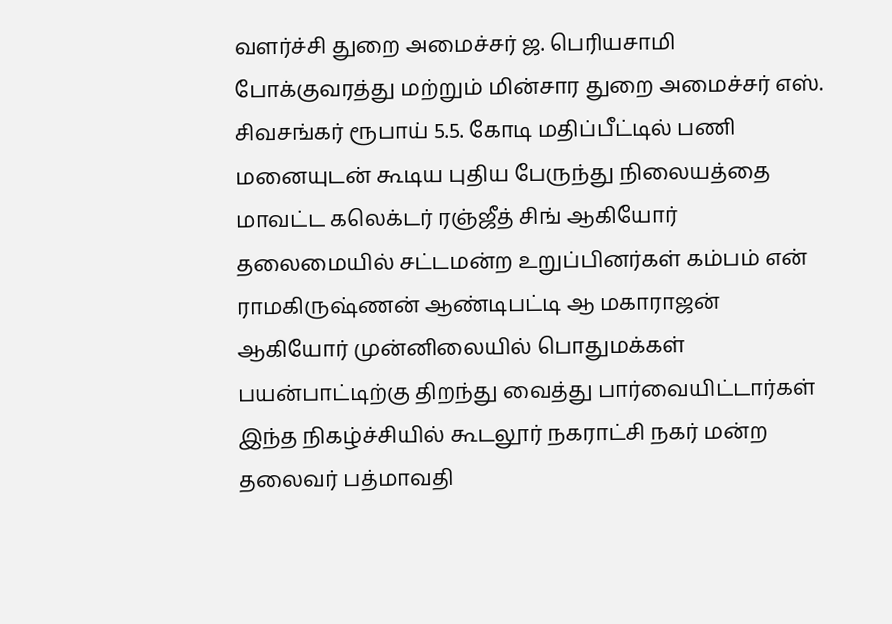வளர்ச்சி துறை அமைச்சர் ஜ. பெரியசாமி போக்குவரத்து மற்றும் மின்சார துறை அமைச்சர் எஸ். சிவசங்கர் ரூபாய் 5.5. கோடி மதிப்பீட்டில் பணி மனையுடன் கூடிய புதிய பேருந்து நிலையத்தை மாவட்ட கலெக்டர் ரஞ்ஜீத் சிங் ஆகியோர் தலைமையில் சட்டமன்ற உறுப்பினர்கள் கம்பம் என் ராமகிருஷ்ணன் ஆண்டிபட்டி ஆ மகாராஜன் ஆகியோர் முன்னிலையில் பொதுமக்கள் பயன்பாட்டிற்கு திறந்து வைத்து பார்வையிட்டார்கள் இந்த நிகழ்ச்சியில் கூடலூர் நகராட்சி நகர் மன்ற தலைவர் பத்மாவதி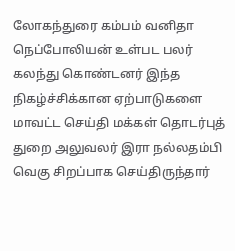லோகந்துரை கம்பம் வனிதா நெப்போலியன் உள்பட பலர் கலந்து கொண்டனர் இந்த நிகழ்ச்சிக்கான ஏற்பாடுகளை மாவட்ட செய்தி மக்கள் தொடர்புத் துறை அலுவலர் இரா நல்லதம்பி வெகு சிறப்பாக செய்திருந்தார்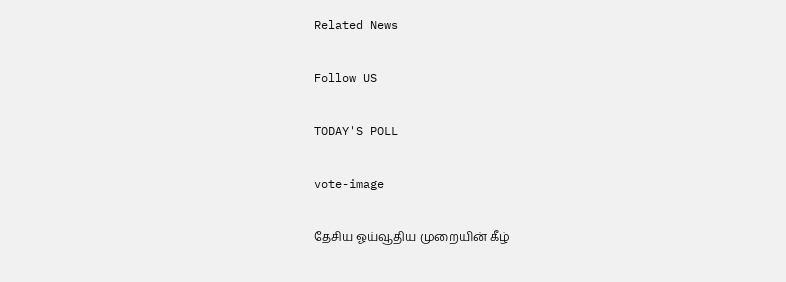Related News

Follow US

TODAY'S POLL

vote-image

தேசிய ஓய்வூதிய முறையின் கீழ்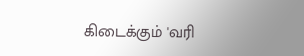கிடைக்கும் 'வரி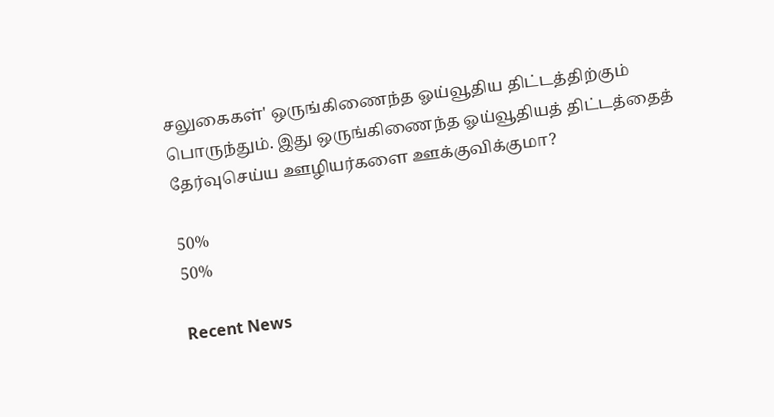சலுகைகள்' ஒருங்கிணைந்த ஓய்வூதிய திட்டத்திற்கும் பொருந்தும். இது ஒருங்கிணைந்த ஓய்வூதியத் திட்டத்தைத் தேர்வுசெய்ய ஊழியர்களை ஊக்குவிக்குமா?

50%
50%

Recent News